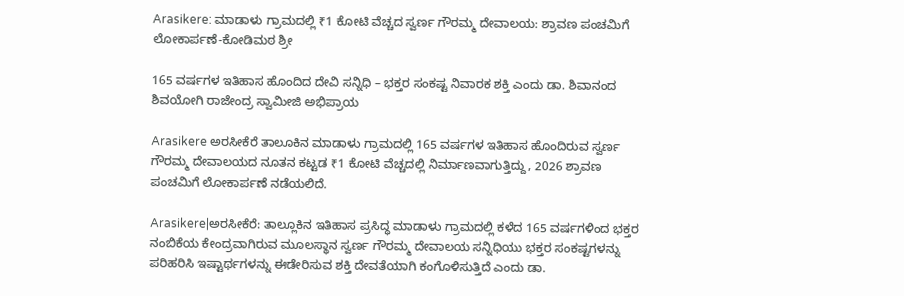Arasikere: ಮಾಡಾಳು ಗ್ರಾಮದಲ್ಲಿ ₹1 ಕೋಟಿ ವೆಚ್ಚದ ಸ್ವರ್ಣ ಗೌರಮ್ಮ ದೇವಾಲಯ: ಶ್ರಾವಣ ಪಂಚಮಿಗೆ ಲೋಕಾರ್ಪಣೆ-ಕೋಡಿಮಠ ಶ್ರೀ

165 ವರ್ಷಗಳ ಇತಿಹಾಸ ಹೊಂದಿದ ದೇವಿ ಸನ್ನಿಧಿ – ಭಕ್ತರ ಸಂಕಷ್ಟ ನಿವಾರಕ ಶಕ್ತಿ ಎಂದು ಡಾ. ಶಿವಾನಂದ ಶಿವಯೋಗಿ ರಾಜೇಂದ್ರ ಸ್ವಾಮೀಜಿ ಅಭಿಪ್ರಾಯ

Arasikere ಅರಸೀಕೆರೆ ತಾಲೂಕಿನ ಮಾಡಾಳು ಗ್ರಾಮದಲ್ಲಿ 165 ವರ್ಷಗಳ ಇತಿಹಾಸ ಹೊಂದಿರುವ ಸ್ವರ್ಣ ಗೌರಮ್ಮ ದೇವಾಲಯದ ನೂತನ ಕಟ್ಟಡ ₹1 ಕೋಟಿ ವೆಚ್ಚದಲ್ಲಿ ನಿರ್ಮಾಣವಾಗುತ್ತಿದ್ದು, 2026 ಶ್ರಾವಣ ಪಂಚಮಿಗೆ ಲೋಕಾರ್ಪಣೆ ನಡೆಯಲಿದೆ.

Arasikere|ಅರಸೀಕೆರೆ: ತಾಲ್ಲೂಕಿನ ಇತಿಹಾಸ ಪ್ರಸಿದ್ಧ ಮಾಡಾಳು ಗ್ರಾಮದಲ್ಲಿ ಕಳೆದ 165 ವರ್ಷಗಳಿಂದ ಭಕ್ತರ ನಂಬಿಕೆಯ ಕೇಂದ್ರವಾಗಿರುವ ಮೂಲಸ್ಥಾನ ಸ್ವರ್ಣ ಗೌರಮ್ಮ ದೇವಾಲಯ ಸನ್ನಿಧಿಯು ಭಕ್ತರ ಸಂಕಷ್ಟಗಳನ್ನು ಪರಿಹರಿಸಿ ಇಷ್ಟಾರ್ಥಗಳನ್ನು ಈಡೇರಿಸುವ ಶಕ್ತಿ ದೇವತೆಯಾಗಿ ಕಂಗೊಳಿಸುತ್ತಿದೆ ಎಂದು ಡಾ.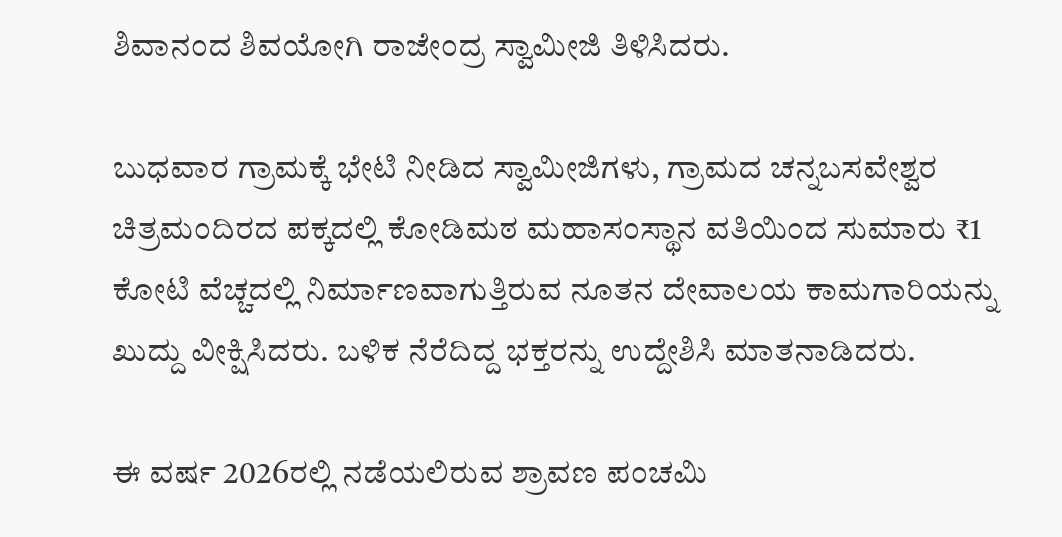ಶಿವಾನಂದ ಶಿವಯೋಗಿ ರಾಜೇಂದ್ರ ಸ್ವಾಮೀಜಿ ತಿಳಿಸಿದರು.

ಬುಧವಾರ ಗ್ರಾಮಕ್ಕೆ ಭೇಟಿ ನೀಡಿದ ಸ್ವಾಮೀಜಿಗಳು, ಗ್ರಾಮದ ಚನ್ನಬಸವೇಶ್ವರ ಚಿತ್ರಮಂದಿರದ ಪಕ್ಕದಲ್ಲಿ ಕೋಡಿಮಠ ಮಹಾಸಂಸ್ಥಾನ ವತಿಯಿಂದ ಸುಮಾರು ₹1 ಕೋಟಿ ವೆಚ್ಚದಲ್ಲಿ ನಿರ್ಮಾಣವಾಗುತ್ತಿರುವ ನೂತನ ದೇವಾಲಯ ಕಾಮಗಾರಿಯನ್ನು ಖುದ್ದು ವೀಕ್ಷಿಸಿದರು. ಬಳಿಕ ನೆರೆದಿದ್ದ ಭಕ್ತರನ್ನು ಉದ್ದೇಶಿಸಿ ಮಾತನಾಡಿದರು.

ಈ ವರ್ಷ 2026ರಲ್ಲಿ ನಡೆಯಲಿರುವ ಶ್ರಾವಣ ಪಂಚಮಿ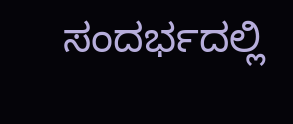ಸಂದರ್ಭದಲ್ಲಿ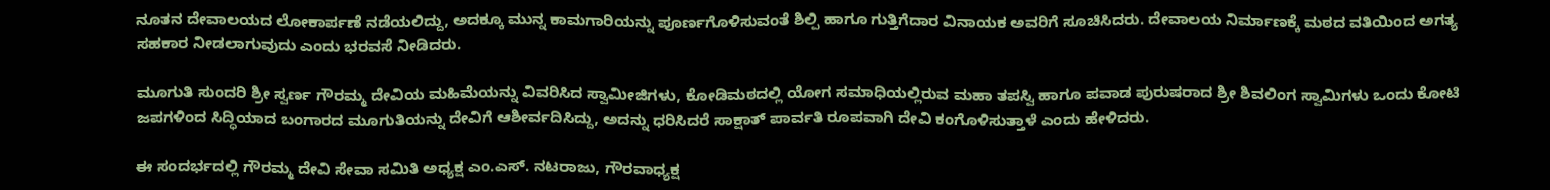ನೂತನ ದೇವಾಲಯದ ಲೋಕಾರ್ಪಣೆ ನಡೆಯಲಿದ್ದು, ಅದಕ್ಕೂ ಮುನ್ನ ಕಾಮಗಾರಿಯನ್ನು ಪೂರ್ಣಗೊಳಿಸುವಂತೆ ಶಿಲ್ಪಿ ಹಾಗೂ ಗುತ್ತಿಗೆದಾರ ವಿನಾಯಕ ಅವರಿಗೆ ಸೂಚಿಸಿದರು. ದೇವಾಲಯ ನಿರ್ಮಾಣಕ್ಕೆ ಮಠದ ವತಿಯಿಂದ ಅಗತ್ಯ ಸಹಕಾರ ನೀಡಲಾಗುವುದು ಎಂದು ಭರವಸೆ ನೀಡಿದರು.

ಮೂಗುತಿ ಸುಂದರಿ ಶ್ರೀ ಸ್ವರ್ಣ ಗೌರಮ್ಮ ದೇವಿಯ ಮಹಿಮೆಯನ್ನು ವಿವರಿಸಿದ ಸ್ವಾಮೀಜಿಗಳು, ಕೋಡಿಮಠದಲ್ಲಿ ಯೋಗ ಸಮಾಧಿಯಲ್ಲಿರುವ ಮಹಾ ತಪಸ್ವಿ ಹಾಗೂ ಪವಾಡ ಪುರುಷರಾದ ಶ್ರೀ ಶಿವಲಿಂಗ ಸ್ವಾಮಿಗಳು ಒಂದು ಕೋಟಿ ಜಪಗಳಿಂದ ಸಿದ್ಧಿಯಾದ ಬಂಗಾರದ ಮೂಗುತಿಯನ್ನು ದೇವಿಗೆ ಆಶೀರ್ವದಿಸಿದ್ದು, ಅದನ್ನು ಧರಿಸಿದರೆ ಸಾಕ್ಷಾತ್ ಪಾರ್ವತಿ ರೂಪವಾಗಿ ದೇವಿ ಕಂಗೊಳಿಸುತ್ತಾಳೆ ಎಂದು ಹೇಳಿದರು.

ಈ ಸಂದರ್ಭದಲ್ಲಿ ಗೌರಮ್ಮ ದೇವಿ ಸೇವಾ ಸಮಿತಿ ಅಧ್ಯಕ್ಷ ಎಂ.ಎಸ್. ನಟರಾಜು, ಗೌರವಾಧ್ಯಕ್ಷ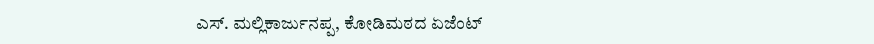ಎಸ್. ಮಲ್ಲಿಕಾರ್ಜುನಪ್ಪ, ಕೋಡಿಮಠದ ಏಜೆಂಟ್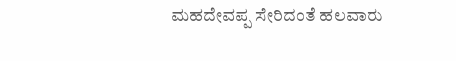ಮಹದೇವಪ್ಪ ಸೇರಿದಂತೆ ಹಲವಾರು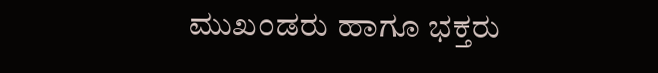ಮುಖಂಡರು ಹಾಗೂ ಭಕ್ತರು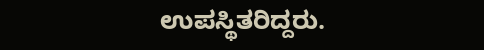ಉಪಸ್ಥಿತರಿದ್ದರು.